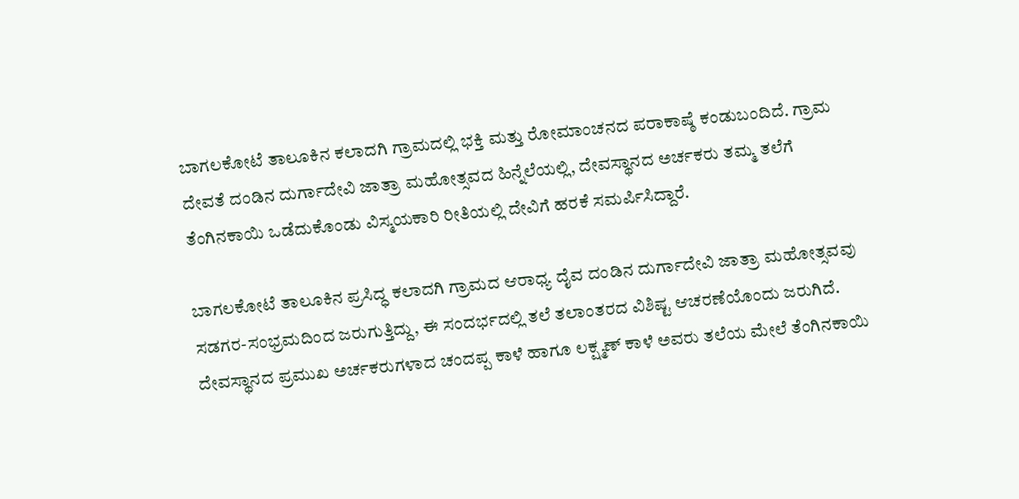ಬಾಗಲಕೋಟೆ ತಾಲೂಕಿನ ಕಲಾದಗಿ ಗ್ರಾಮದಲ್ಲಿ ಭಕ್ತಿ ಮತ್ತು ರೋಮಾಂಚನದ ಪರಾಕಾಷ್ಠೆ ಕಂಡುಬಂದಿದೆ. ಗ್ರಾಮ ದೇವತೆ ದಂಡಿನ ದುರ್ಗಾದೇವಿ ಜಾತ್ರಾ ಮಹೋತ್ಸವದ ಹಿನ್ನೆಲೆಯಲ್ಲಿ, ದೇವಸ್ಥಾನದ ಅರ್ಚಕರು ತಮ್ಮ ತಲೆಗೆ ತೆಂಗಿನಕಾಯಿ ಒಡೆದುಕೊಂಡು ವಿಸ್ಮಯಕಾರಿ ರೀತಿಯಲ್ಲಿ ದೇವಿಗೆ ಹರಕೆ ಸಮರ್ಪಿಸಿದ್ದಾರೆ.

ಬಾಗಲಕೋಟೆ ತಾಲೂಕಿನ ಪ್ರಸಿದ್ಧ ಕಲಾದಗಿ ಗ್ರಾಮದ ಆರಾಧ್ಯ ದೈವ ದಂಡಿನ ದುರ್ಗಾದೇವಿ ಜಾತ್ರಾ ಮಹೋತ್ಸವವು ಸಡಗರ-ಸಂಭ್ರಮದಿಂದ ಜರುಗುತ್ತಿದ್ದು, ಈ ಸಂದರ್ಭದಲ್ಲಿ ತಲೆ ತಲಾಂತರದ ವಿಶಿಷ್ಟ ಆಚರಣೆಯೊಂದು ಜರುಗಿದೆ. ದೇವಸ್ಥಾನದ ಪ್ರಮುಖ ಅರ್ಚಕರುಗಳಾದ ಚಂದಪ್ಪ ಕಾಳೆ ಹಾಗೂ ಲಕ್ಷ್ಮಣ್ ಕಾಳೆ ಅವರು ತಲೆಯ ಮೇಲೆ ತೆಂಗಿನಕಾಯಿ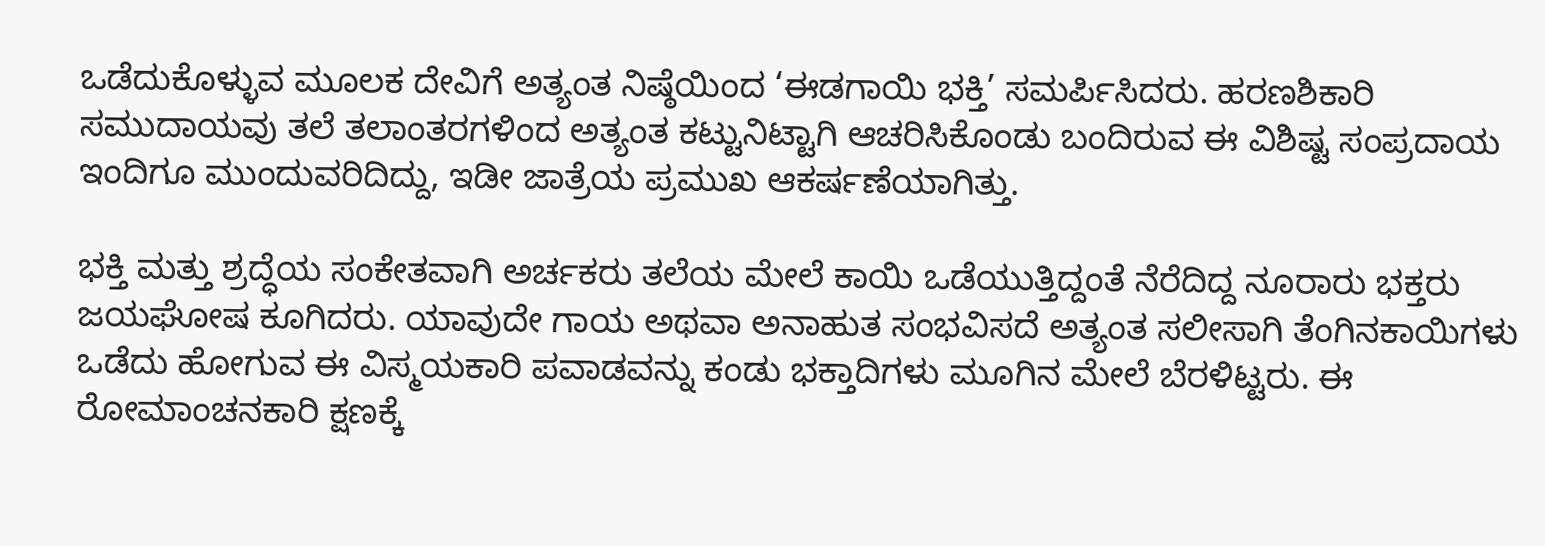ಒಡೆದುಕೊಳ್ಳುವ ಮೂಲಕ ದೇವಿಗೆ ಅತ್ಯಂತ ನಿಷ್ಠೆಯಿಂದ ‘ಈಡಗಾಯಿ ಭಕ್ತಿ’ ಸಮರ್ಪಿಸಿದರು. ಹರಣಶಿಕಾರಿ ಸಮುದಾಯವು ತಲೆ ತಲಾಂತರಗಳಿಂದ ಅತ್ಯಂತ ಕಟ್ಟುನಿಟ್ಟಾಗಿ ಆಚರಿಸಿಕೊಂಡು ಬಂದಿರುವ ಈ ವಿಶಿಷ್ಟ ಸಂಪ್ರದಾಯ ಇಂದಿಗೂ ಮುಂದುವರಿದಿದ್ದು, ಇಡೀ ಜಾತ್ರೆಯ ಪ್ರಮುಖ ಆಕರ್ಷಣೆಯಾಗಿತ್ತು.

ಭಕ್ತಿ ಮತ್ತು ಶ್ರದ್ಧೆಯ ಸಂಕೇತವಾಗಿ ಅರ್ಚಕರು ತಲೆಯ ಮೇಲೆ ಕಾಯಿ ಒಡೆಯುತ್ತಿದ್ದಂತೆ ನೆರೆದಿದ್ದ ನೂರಾರು ಭಕ್ತರು ಜಯಘೋಷ ಕೂಗಿದರು. ಯಾವುದೇ ಗಾಯ ಅಥವಾ ಅನಾಹುತ ಸಂಭವಿಸದೆ ಅತ್ಯಂತ ಸಲೀಸಾಗಿ ತೆಂಗಿನಕಾಯಿಗಳು ಒಡೆದು ಹೋಗುವ ಈ ವಿಸ್ಮಯಕಾರಿ ಪವಾಡವನ್ನು ಕಂಡು ಭಕ್ತಾದಿಗಳು ಮೂಗಿನ ಮೇಲೆ ಬೆರಳಿಟ್ಟರು. ಈ ರೋಮಾಂಚನಕಾರಿ ಕ್ಷಣಕ್ಕೆ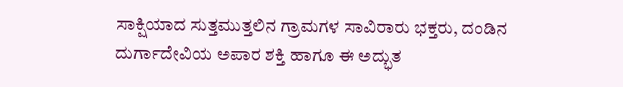ಸಾಕ್ಷಿಯಾದ ಸುತ್ತಮುತ್ತಲಿನ ಗ್ರಾಮಗಳ ಸಾವಿರಾರು ಭಕ್ತರು, ದಂಡಿನ ದುರ್ಗಾದೇವಿಯ ಅಪಾರ ಶಕ್ತಿ ಹಾಗೂ ಈ ಅದ್ಭುತ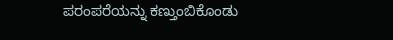ಪರಂಪರೆಯನ್ನು ಕಣ್ತುಂಬಿಕೊಂಡು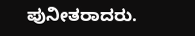ಪುನೀತರಾದರು.